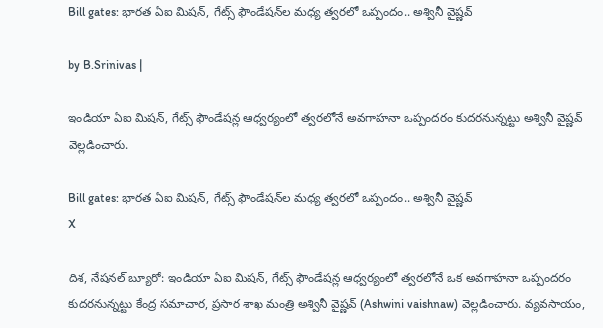Bill gates: భారత ఏఐ మిషన్, గేట్స్ ఫౌండేషన్‌ల మధ్య త్వరలో ఒప్పందం.. అశ్వినీ వైష్ణవ్

by B.Srinivas |

ఇండియా ఏఐ మిషన్, గేట్స్ ఫౌండేషన్ల ఆధ్వర్యంలో త్వరలోనే అవగాహనా ఒప్పందరం కుదరనున్నట్టు అశ్వినీ వైష్ణవ్ వెల్లడించారు.

Bill gates: భారత ఏఐ మిషన్, గేట్స్ ఫౌండేషన్‌ల మధ్య త్వరలో ఒప్పందం.. అశ్వినీ వైష్ణవ్
X

దిశ, నేషనల్ బ్యూరో: ఇండియా ఏఐ మిషన్, గేట్స్ ఫౌండేషన్ల ఆధ్వర్యంలో త్వరలోనే ఒక అవగాహనా ఒప్పందరం కుదరనున్నట్టు కేంద్ర సమాచార, ప్రసార శాఖ మంత్రి అశ్వినీ వైష్ణవ్ (Ashwini vaishnaw) వెల్లడించారు. వ్యవసాయం,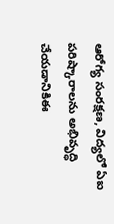ఆరోగ్య సంరక్షణ, విద్యలో ఏఐ పరిష్కారాలను అభివృద్ధి చేయడానికిఈ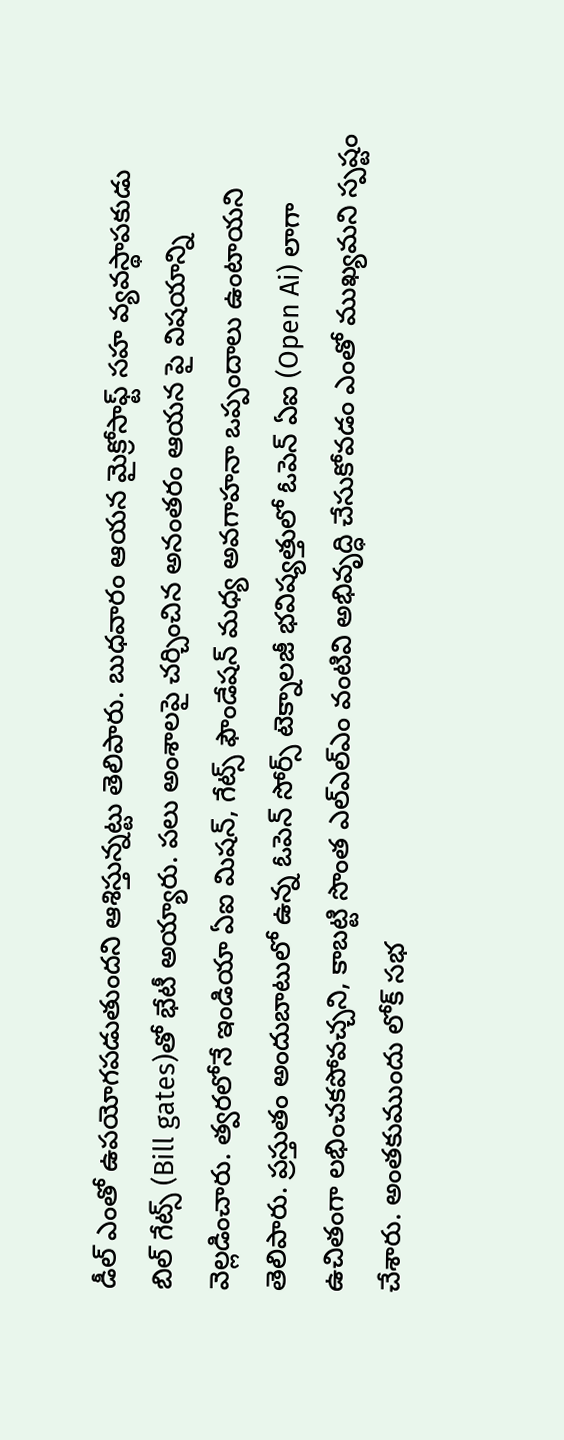డీల్ ఎంతో ఉపయోగపడుతుందని ఆశిస్తున్నట్టు తెలిపారు. బుధవారం ఆయన మైక్రోసాఫ్ట్ సహ వ్యవస్థాపకుడు బిల్ గేట్స్‌ (Bill gates)తో భేటీ అయ్యారు. పలు అంశాలపై చర్చించిన అనంతరం ఆయన పై విషయాన్ని వెల్లడించారు. త్వరలోనే ఇండియా ఏఐ మిషన్, గేట్స్ ఫౌండేషన్ మధ్య అవగాహనా ఒప్పందాలు ఉంటాయని తెలిపారు. ప్రస్తుతం అందుబాటులో ఉన్న ఓపెన్ సోర్స్ టెక్నాలజీ భవిష్యత్తులో ఓపెన్ ఏఐ (Open Ai) లాగా ఉచితంగా లభించకపోవచ్చని, కాబట్టి సొంత ఎల్ఎల్ఎం వంటివి అభివృద్ధి చేసుకోవడం ఎంతో ముఖ్యమని స్పష్టం చేశారు. అంతకుముందు లోక్ సభ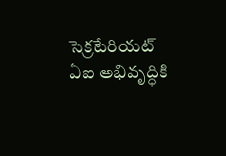సెక్రటేరియట్ ఏఐ అభివృద్ధికి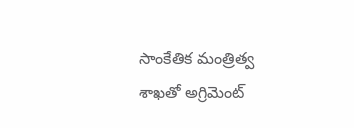సాంకేతిక మంత్రిత్వ శాఖతో అగ్రిమెంట్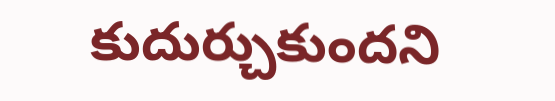కుదుర్చుకుందని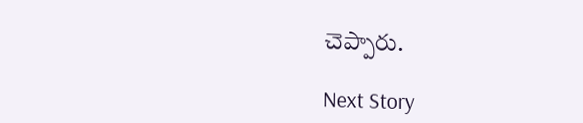చెప్పారు.

Next Story